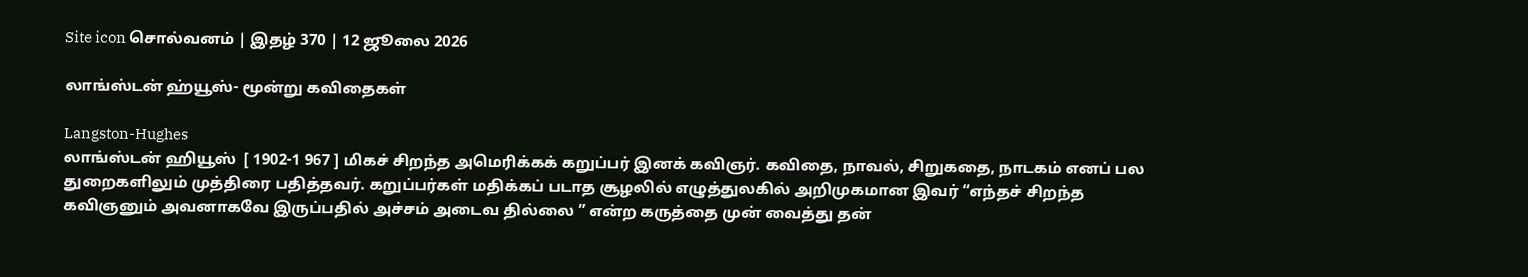Site icon சொல்வனம் | இதழ் 370 | 12 ஜூலை 2026

லாங்ஸ்டன் ஹ்யூஸ்- மூன்று கவிதைகள்

Langston-Hughes
லாங்ஸ்டன் ஹியூஸ்  [ 1902-1 967 ] மிகச் சிறந்த அமெரிக்கக் கறுப்பர் இனக் கவிஞர். கவிதை, நாவல், சிறுகதை, நாடகம் எனப் பல துறைகளிலும் முத்திரை பதித்தவர். கறுப்பர்கள் மதிக்கப் படாத சூழலில் எழுத்துலகில் அறிமுகமான இவர் “எந்தச் சிறந்த கவிஞனும் அவனாகவே இருப்பதில் அச்சம் அடைவ தில்லை ” என்ற கருத்தை முன் வைத்து தன்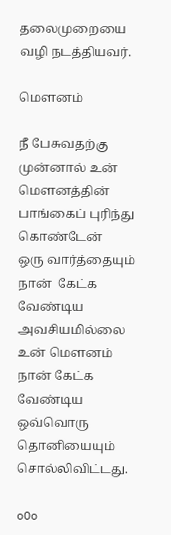தலைமுறையை வழி நடத்தியவர்.

மௌனம்

நீ பேசுவதற்கு
முன்னால் உன் மௌனத்தின்
பாங்கைப் புரிந்து கொண்டேன்
ஒரு வார்த்தையும்
நான்  கேட்க வேண்டிய அவசியமில்லை
உன் மௌனம்
நான் கேட்க வேண்டிய ஒவ்வொரு தொனியையும்
சொல்லிவிட்டது.

oOo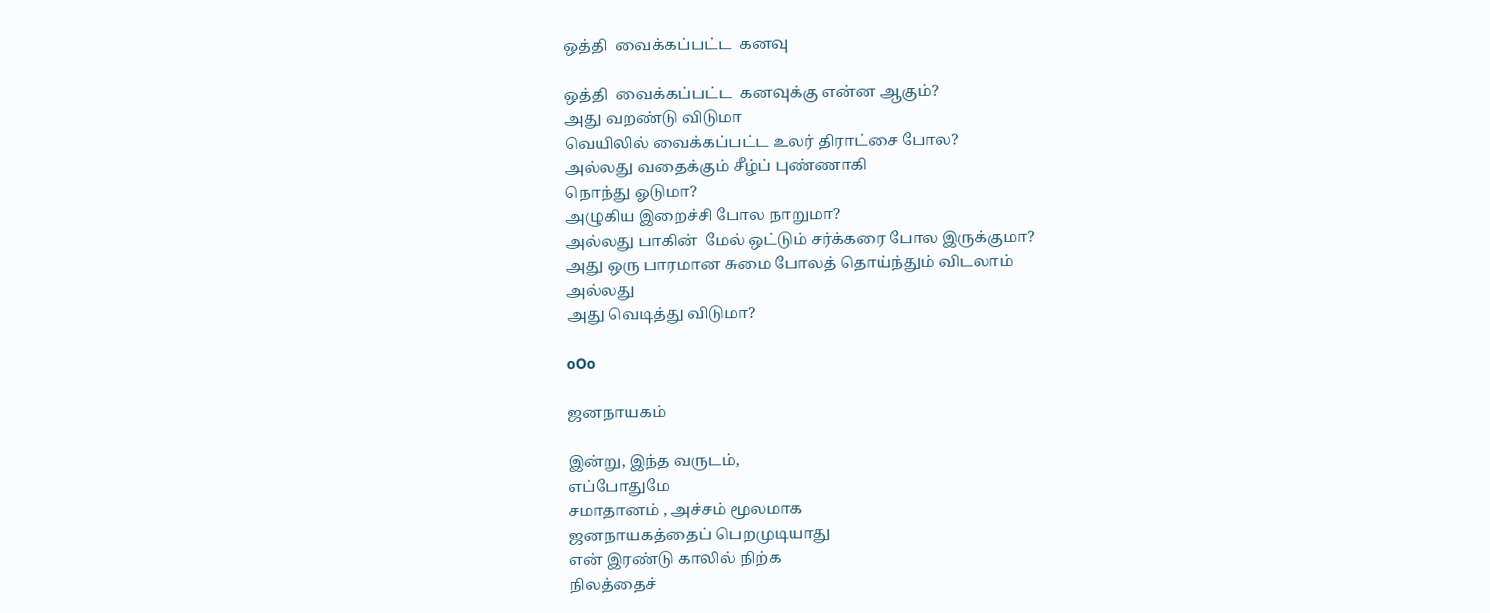ஒத்தி  வைக்கப்பட்ட  கனவு

ஒத்தி  வைக்கப்பட்ட  கனவுக்கு என்ன ஆகும்?
அது வறண்டு விடுமா
வெயிலில் வைக்கப்பட்ட உலர் திராட்சை போல?
அல்லது வதைக்கும் சீழ்ப் புண்ணாகி
நொந்து ஓடுமா?
அழுகிய இறைச்சி போல நாறுமா?
அல்லது பாகின்  மேல் ஒட்டும் சர்க்கரை போல இருக்குமா?
அது ஒரு பாரமான சுமை போலத் தொய்ந்தும் விடலாம்
அல்லது
அது வெடித்து விடுமா?

oOo

ஜனநாயகம்

இன்று, இந்த வருடம்,
எப்போதுமே
சமாதானம் , அச்சம் மூலமாக
ஜனநாயகத்தைப் பெறமுடியாது
என் இரண்டு காலில் நிற்க
நிலத்தைச்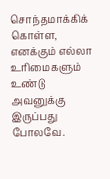சொந்தமாக்கிக் கொள்ள,
எனக்கும் எல்லா உரிமைகளும் உண்டு
அவனுக்கு இருப்பது போலவே.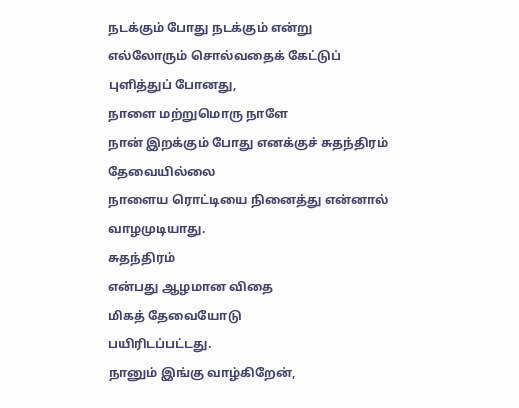நடக்கும் போது நடக்கும் என்று
எல்லோரும் சொல்வதைக் கேட்டுப் புளித்துப் போனது,
நாளை மற்றுமொரு நாளே
நான் இறக்கும் போது எனக்குச் சுதந்திரம் தேவையில்லை
நாளைய ரொட்டியை நினைத்து என்னால் வாழமுடியாது.
சுதந்திரம்
என்பது ஆழமான விதை
மிகத் தேவையோடு
பயிரிடப்பட்டது.
நானும் இங்கு வாழ்கிறேன்,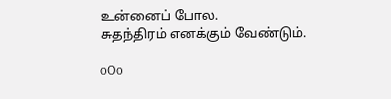உன்னைப் போல.
சுதந்திரம் எனக்கும் வேண்டும்.

oOo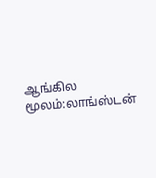ஆங்கில மூலம்:லாங்ஸ்டன்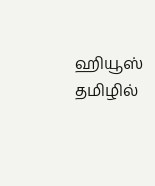ஹியூஸ்
தமிழில்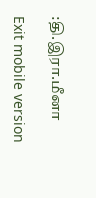:தி.இரா.மீனா

Exit mobile version